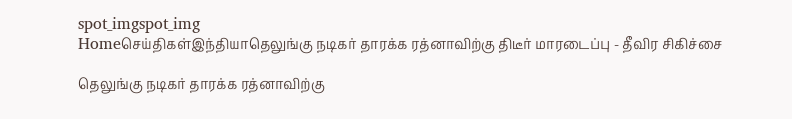spot_imgspot_img
Homeசெய்திகள்இந்தியாதெலுங்கு நடிகர் தாரக்க ரத்னாவிற்கு திடீர் மாரடைப்பு - தீவிர சிகிச்சை

தெலுங்கு நடிகர் தாரக்க ரத்னாவிற்கு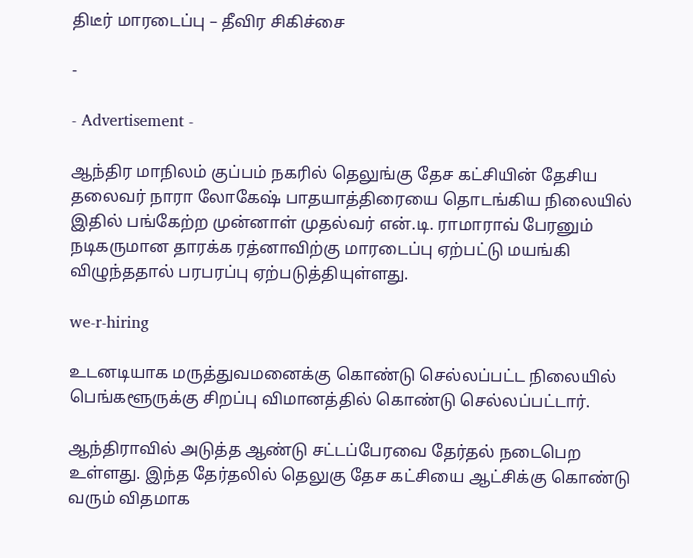திடீர் மாரடைப்பு – தீவிர சிகிச்சை

-

- Advertisement -

ஆந்திர மாநிலம் குப்பம் நகரில் தெலுங்கு தேச கட்சியின் தேசிய தலைவர் நாரா லோகேஷ் பாதயாத்திரையை தொடங்கிய நிலையில் இதில் பங்கேற்ற முன்னாள் முதல்வர் என்.டி. ராமாராவ் பேரனும் நடிகருமான தாரக்க ரத்னாவிற்கு மாரடைப்பு ஏற்பட்டு மயங்கி விழுந்ததால் பரபரப்பு ஏற்படுத்தியுள்ளது.

we-r-hiring

உடனடியாக மருத்துவமனைக்கு கொண்டு செல்லப்பட்ட நிலையில் பெங்களூருக்கு சிறப்பு விமானத்தில் கொண்டு செல்லப்பட்டார்.

ஆந்திராவில் அடுத்த ஆண்டு சட்டப்பேரவை தேர்தல் நடைபெற உள்ளது. இந்த தேர்தலில் தெலுகு தேச கட்சியை ஆட்சிக்கு கொண்டு வரும் விதமாக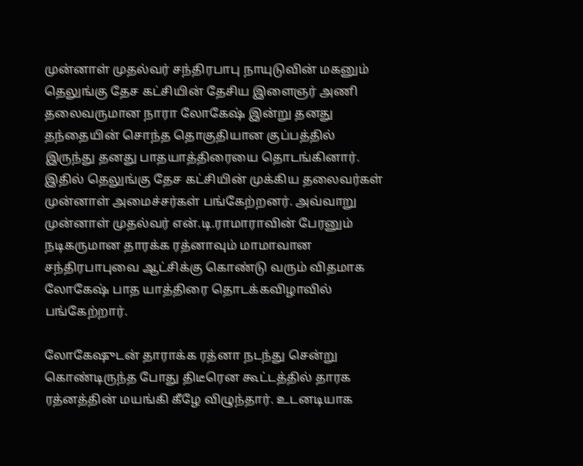முன்னாள் முதல்வர் சந்திரபாபு நாயுடுவின் மகனும் தெலுங்கு தேச கட்சியின் தேசிய இளைஞர் அணி தலைவருமான நாரா லோகேஷ் இன்று தனது தந்தையின் சொந்த தொகுதியான குப்பத்தில் இருந்து தனது பாதயாத்திரையை தொடங்கினார். இதில் தெலுங்கு தேச கட்சியின் முக்கிய தலைவர்கள் முன்னாள் அமைச்சர்கள் பங்கேற்றனர். அவ்வாறு முன்னாள் முதல்வர் என்.டி.ராமாராவின் பேரனும் நடிகருமான தாரக்க ரத்னாவும் மாமாவான சந்திரபாபுவை ஆட்சிக்கு கொண்டு வரும் விதமாக லோகேஷ் பாத யாத்திரை தொடக்கவிழாவில் பங்கேற்றார்.

லோகேஷுடன் தாராக்க ரத்னா நடந்து சென்று கொண்டிருந்த போது திடீரென கூட்டத்தில் தாரக ரத்னத்தின் மயங்கி கீழே விழுந்தார். உடனடியாக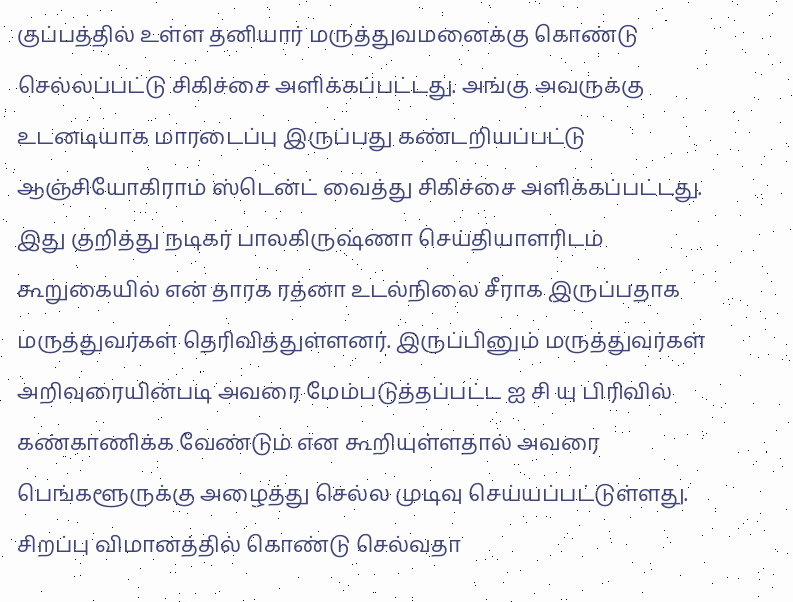குப்பத்தில் உள்ள தனியார் மருத்துவமனைக்கு கொண்டு செல்லப்பட்டு சிகிச்சை அளிக்கப்பட்டது. அங்கு அவருக்கு உடனடியாக மாரடைப்பு இருப்பது கண்டறியப்பட்டு ஆஞ்சியோகிராம் ஸ்டென்ட் வைத்து சிகிச்சை அளிக்கப்பட்டது. இது குறித்து நடிகர் பாலகிருஷ்ணா செய்தியாளரிடம் கூறுகையில் என் தாரக ரத்னா உடல்நிலை சீராக இருப்பதாக மருத்துவர்கள் தெரிவித்துள்ளனர். இருப்பினும் மருத்துவர்கள் அறிவுரையின்படி அவரை மேம்படுத்தப்பட்ட ஐ சி யு பிரிவில் கண்காணிக்க வேண்டும் என கூறியுள்ளதால் அவரை பெங்களூருக்கு அழைத்து செல்ல முடிவு செய்யப்பட்டுள்ளது. சிறப்பு விமானத்தில் கொண்டு செல்வதா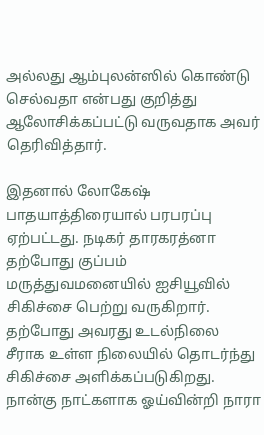அல்லது ஆம்புலன்ஸில் கொண்டு செல்வதா என்பது குறித்து ஆலோசிக்கப்பட்டு வருவதாக அவர் தெரிவித்தார்.

இதனால் லோகேஷ் பாதயாத்திரையால் பரபரப்பு ஏற்பட்டது. நடிகர் தாரகரத்னா தற்போது குப்பம் மருத்துவமனையில் ஐசியூவில் சிகிச்சை பெற்று வருகிறார். தற்போது அவரது உடல்நிலை சீராக உள்ள நிலையில் தொடர்ந்து சிகிச்சை அளிக்கப்படுகிறது. நான்கு நாட்களாக ஓய்வின்றி நாரா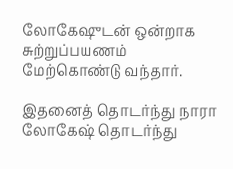லோகேஷுடன் ஒன்றாக சுற்றுப்பயணம் மேற்கொண்டு வந்தார்.

இதனைத் தொடர்ந்து நாரா லோகேஷ் தொடர்ந்து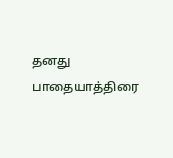தனது பாதையாத்திரை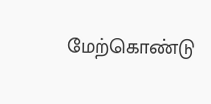மேற்கொண்டு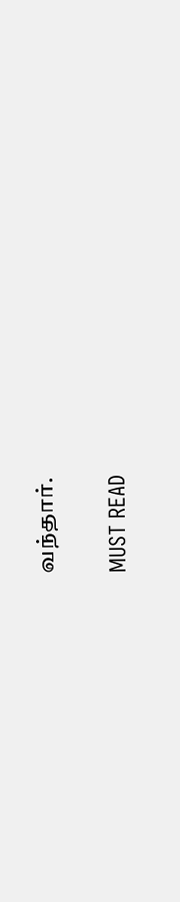வந்தார்.

MUST READ